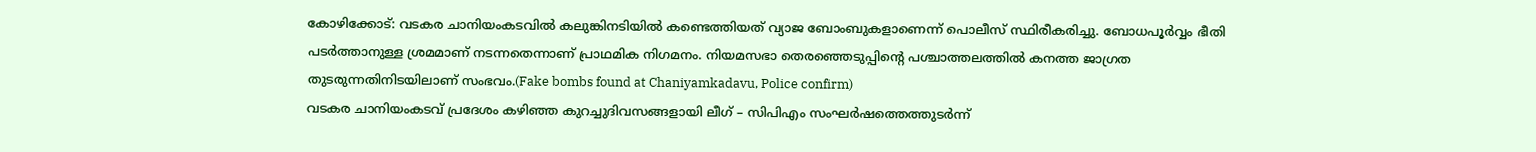കോഴിക്കോട്: വടകര ചാനിയംകടവിൽ കലുങ്കിനടിയിൽ കണ്ടെത്തിയത് വ്യാജ ബോംബുകളാണെന്ന് പൊലീസ് സ്ഥിരീകരിച്ചു. ബോധപൂർവ്വം ഭീതി പടർത്താനുള്ള ശ്രമമാണ് നടന്നതെന്നാണ് പ്രാഥമിക നിഗമനം. നിയമസഭാ തെരഞ്ഞെടുപ്പിന്റെ പശ്ചാത്തലത്തിൽ കനത്ത ജാഗ്രത തുടരുന്നതിനിടയിലാണ് സംഭവം.(Fake bombs found at Chaniyamkadavu, Police confirm)
വടകര ചാനിയംകടവ് പ്രദേശം കഴിഞ്ഞ കുറച്ചുദിവസങ്ങളായി ലീഗ് – സിപിഎം സംഘർഷത്തെത്തുടർന്ന്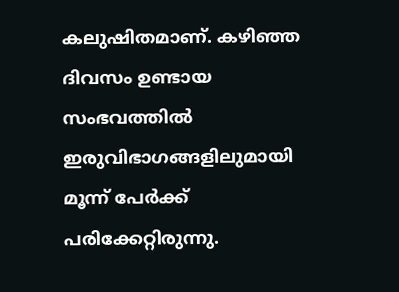കലുഷിതമാണ്. കഴിഞ്ഞ ദിവസം ഉണ്ടായ സംഭവത്തിൽ ഇരുവിഭാഗങ്ങളിലുമായി മൂന്ന് പേർക്ക് പരിക്കേറ്റിരുന്നു.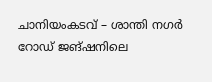ചാനിയംകടവ് – ശാന്തി നഗർ റോഡ് ജങ്ഷനിലെ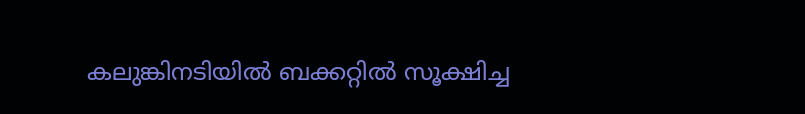കലുങ്കിനടിയിൽ ബക്കറ്റിൽ സൂക്ഷിച്ച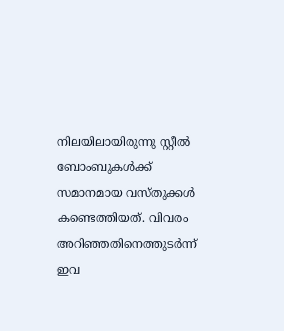നിലയിലായിരുന്നു സ്റ്റീൽ ബോംബുകൾക്ക് സമാനമായ വസ്തുക്കൾ കണ്ടെത്തിയത്. വിവരം അറിഞ്ഞതിനെത്തുടർന്ന് ഇവ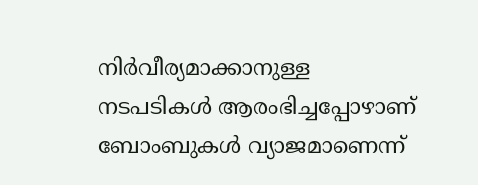നിർവീര്യമാക്കാനുള്ള നടപടികൾ ആരംഭിച്ചപ്പോഴാണ് ബോംബുകൾ വ്യാജമാണെന്ന്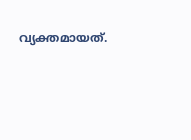വ്യക്തമായത്.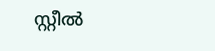സ്റ്റീൽ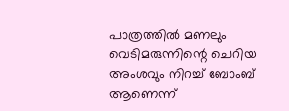പാത്രത്തിൽ മണലും വെടിമരുന്നിന്റെ ചെറിയ അംശവും നിറച്ച് ബോംബ് ആണെന്ന്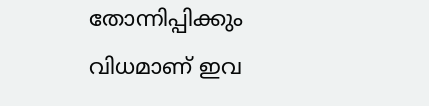തോന്നിപ്പിക്കും വിധമാണ് ഇവ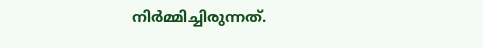നിർമ്മിച്ചിരുന്നത്.